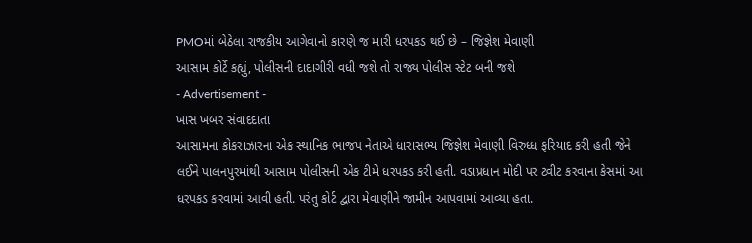PMOમાં બેઠેલા રાજકીય આગેવાનો કારણે જ મારી ધરપકડ થઈ છે – જિજ્ઞેશ મેવાણી
આસામ કોર્ટે કહ્યું, પોલીસની દાદાગીરી વધી જશે તો રાજ્ય પોલીસ સ્ટેટ બની જશે
- Advertisement -
ખાસ ખબર સંવાદદાતા
આસામના કોકરાઝારના એક સ્થાનિક ભાજપ નેતાએ ધારાસભ્ય જિજ્ઞેશ મેવાણી વિરુધ્ધ ફરિયાદ કરી હતી જેને લઈને પાલનપુરમાંથી આસામ પોલીસની એક ટીમે ધરપકડ કરી હતી. વડાપ્રધાન મોદી પર ટ્વીટ કરવાના કેસમાં આ ધરપકડ કરવામાં આવી હતી. પરંતુ કોર્ટ દ્વારા મેવાણીને જામીન આપવામાં આવ્યા હતા.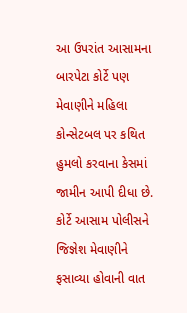આ ઉપરાંત આસામના બારપેટા કોર્ટે પણ મેવાણીને મહિલા કોન્સેટબલ પર કથિત હુમલો કરવાના કેસમાં જામીન આપી દીધા છે. કોર્ટે આસામ પોલીસને જિજ્ઞેશ મેવાણીને ફસાવ્યા હોવાની વાત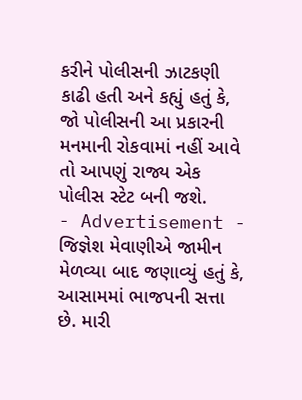કરીને પોલીસની ઝાટકણી કાઢી હતી અને કહ્યું હતું કે, જો પોલીસની આ પ્રકારની મનમાની રોકવામાં નહીં આવે તો આપણું રાજ્ય એક પોલીસ સ્ટેટ બની જશે.
- Advertisement -
જિજ્ઞેશ મેવાણીએ જામીન મેળવ્યા બાદ જણાવ્યું હતું કે, આસામમાં ભાજપની સત્તા છે. મારી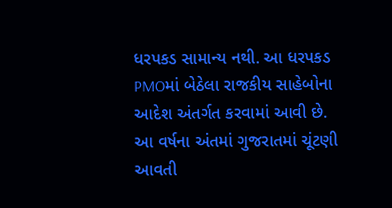ધરપકડ સામાન્ય નથી. આ ધરપકડ PMOમાં બેઠેલા રાજકીય સાહેબોના આદેશ અંતર્ગત કરવામાં આવી છે. આ વર્ષના અંતમાં ગુજરાતમાં ચૂંટણી આવતી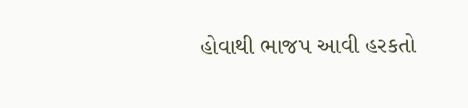હોવાથી ભાજપ આવી હરકતો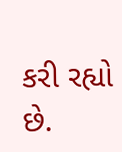કરી રહ્યો છે.